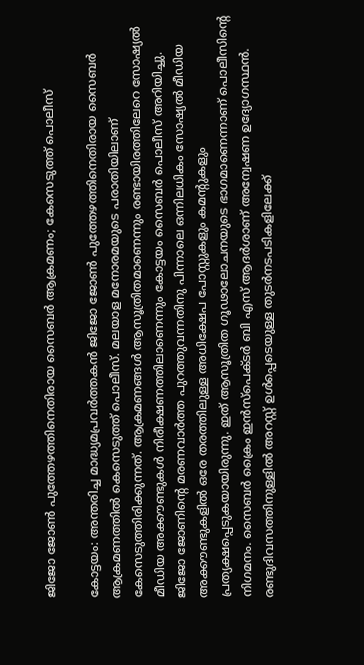ജിജോ ജോൺ പുത്തേഴത്തിനെതിരായ സൈബർ ആക്രമണം; കേസെടുത്ത് പൊലീസ്

കോട്ടയം: അന്തരിച്ച മാദ്ധ്യമപ്രവർത്തകൻ ജിജോ ജോൺ പുത്തേഴത്തിനെതിരായ സൈബർ ആക്രമണത്തിൽ കെസെടുത്ത് പൊലീസ്. മലയാള മനോരമയുടെ പരാതിയിലാണ് കേസെടുത്തിരിക്കുന്നത്. ആക്രമണങ്ങൾ ആസൂത്രിതമാണെന്നും രണ്ടായിരത്തിലേറെ സോഷ്യൽ മീഡിയ അക്കൗണ്ടുകൾ നിരീക്ഷണത്തിലാണെന്നും കോട്ടയം സൈബർ പൊലീസ് അറിയിച്ചു.
ജിജോ ജോണിന്റെ മരണവാർത്ത പുറത്തുവന്നതിനു പിന്നാലെ ഒന്നിലധികം സോഷ്യൽ മീഡിയ അക്കൗണ്ടുകളിൽ ഒരേ തരത്തിലുള്ള അധിക്ഷേപ പോസ്റ്റുകളും കമന്റുകളും പ്രത്യക്ഷപ്പെടുകയായിരുന്നു. ഇത് ആസൂത്രിത ഗൂഢാലോചനയുടെ ഭാഗമാണെന്നാണ് പൊലീസിന്റെ നിഗമനം. സൈബർ ക്രൈം ഇൻസ്പെക്ടർ ബി എസ് ആദർശാണ് അന്വേഷണ ഉദ്യോഗസ്ഥൻ.
രണ്ടുദിവസത്തിനുള്ളിൽ അറസ്റ്റ് ഉൾപ്പെടെയുള്ള തുടർനടപടികളിലേക്ക്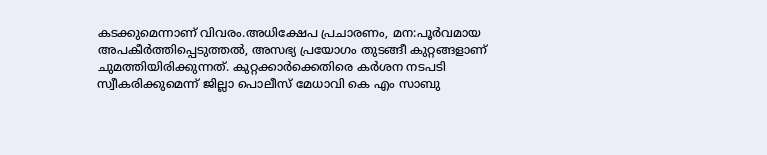കടക്കുമെന്നാണ് വിവരം.അധിക്ഷേപ പ്രചാരണം, മന:പൂർവമായ അപകീർത്തിപ്പെടുത്തൽ, അസഭ്യ പ്രയോഗം തുടങ്ങീ കുറ്റങ്ങളാണ് ചുമത്തിയിരിക്കുന്നത്. കുറ്റക്കാർക്കെതിരെ കർശന നടപടി സ്വീകരിക്കുമെന്ന് ജില്ലാ പൊലീസ് മേധാവി കെ എം സാബു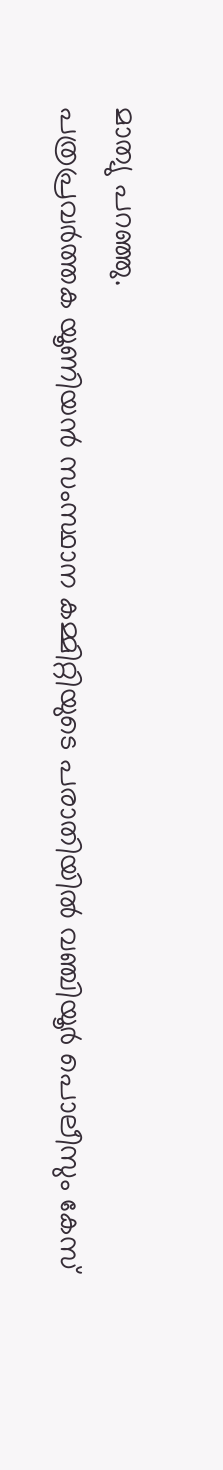മാത്യു പറഞ്ഞു.
പത്രപ്രവർത്തക യൂണിയൻ സംസ്ഥാന കമ്മിറ്റിയുടെ പരാതിയിൽ വഞ്ചിയൂർ പൊലീസും കേസ്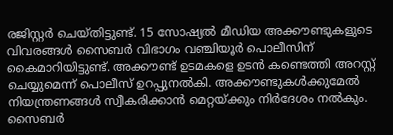രജിസ്റ്റർ ചെയ്തിട്ടുണ്ട്. 15 സോഷ്യൽ മീഡിയ അക്കൗണ്ടുകളുടെ വിവരങ്ങൾ സൈബർ വിഭാഗം വഞ്ചിയൂർ പൊലീസിന് കൈമാറിയിട്ടുണ്ട്. അക്കൗണ്ട് ഉടമകളെ ഉടൻ കണ്ടെത്തി അറസ്റ്റ് ചെയ്യുമെന്ന് പൊലീസ് ഉറപ്പുനൽകി. അക്കൗണ്ടുകൾക്കുമേൽ നിയന്ത്രണങ്ങൾ സ്വീകരിക്കാൻ മെറ്റയ്ക്കും നിർദേശം നൽകും. സൈബർ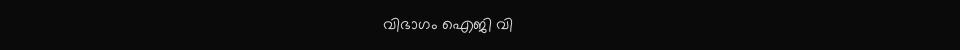വിഭാഗം ഐജി വി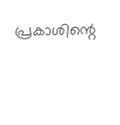പ്രകാശിന്റെ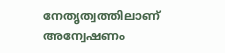നേതൃത്വത്തിലാണ് അന്വേഷണം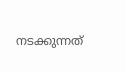നടക്കുന്നത്